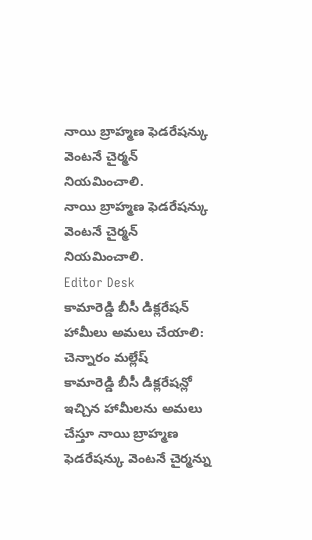నాయి బ్రాహ్మణ ఫెడరేషన్కు వెంటనే చైర్మన్ నియమించాలి.
నాయి బ్రాహ్మణ ఫెడరేషన్కు వెంటనే చైర్మన్ నియమించాలి.
Editor Desk
కామారెడ్డి బీసీ డిక్లరేషన్ హామీలు అమలు చేయాలి: చెన్నారం మల్లేష్
కామారెడ్డి బీసీ డిక్లరేషన్లో ఇచ్చిన హామీలను అమలు చేస్తూ నాయి బ్రాహ్మణ ఫెడరేషన్కు వెంటనే చైర్మన్ను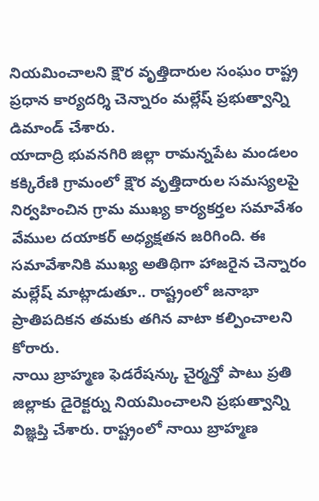నియమించాలని క్షౌర వృత్తిదారుల సంఘం రాష్ట్ర ప్రధాన కార్యదర్శి చెన్నారం మల్లేష్ ప్రభుత్వాన్ని డిమాండ్ చేశారు.
యాదాద్రి భువనగిరి జిల్లా రామన్నపేట మండలం కక్కిరేణి గ్రామంలో క్షౌర వృత్తిదారుల సమస్యలపై నిర్వహించిన గ్రామ ముఖ్య కార్యకర్తల సమావేశం వేముల దయాకర్ అధ్యక్షతన జరిగింది. ఈ సమావేశానికి ముఖ్య అతిథిగా హాజరైన చెన్నారం మల్లేష్ మాట్లాడుతూ.. రాష్ట్రంలో జనాభా ప్రాతిపదికన తమకు తగిన వాటా కల్పించాలని కోరారు.
నాయి బ్రాహ్మణ ఫెడరేషన్కు చైర్మన్తో పాటు ప్రతి జిల్లాకు డైరెక్టర్ను నియమించాలని ప్రభుత్వాన్ని విజ్ఞప్తి చేశారు. రాష్ట్రంలో నాయి బ్రాహ్మణ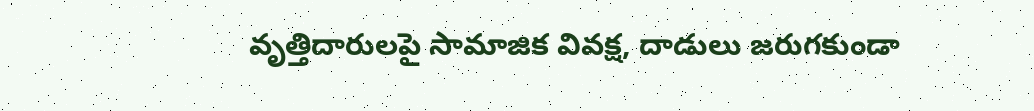వృత్తిదారులపై సామాజిక వివక్ష, దాడులు జరుగకుండా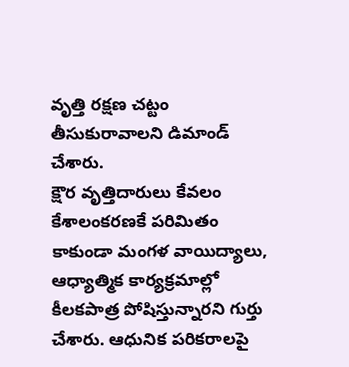వృత్తి రక్షణ చట్టం తీసుకురావాలని డిమాండ్ చేశారు.
క్షౌర వృత్తిదారులు కేవలం కేశాలంకరణకే పరిమితం కాకుండా మంగళ వాయిద్యాలు, ఆధ్యాత్మిక కార్యక్రమాల్లో కీలకపాత్ర పోషిస్తున్నారని గుర్తు చేశారు. ఆధునిక పరికరాలపై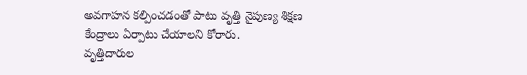అవగాహన కల్పించడంతో పాటు వృత్తి నైపుణ్య శిక్షణ కేంద్రాలు ఏర్పాటు చేయాలని కోరారు.
వృత్తిదారుల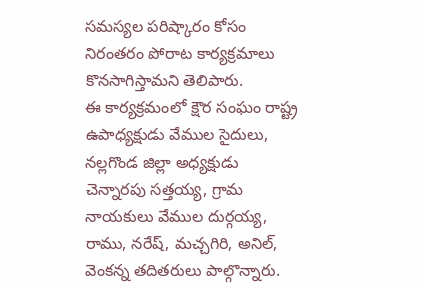సమస్యల పరిష్కారం కోసం నిరంతరం పోరాట కార్యక్రమాలు కొనసాగిస్తామని తెలిపారు.
ఈ కార్యక్రమంలో క్షౌర సంఘం రాష్ట్ర ఉపాధ్యక్షుడు వేముల సైదులు, నల్లగొండ జిల్లా అధ్యక్షుడు చెన్నారపు సత్తయ్య, గ్రామ నాయకులు వేముల దుర్గయ్య, రాము, నరేష్, మచ్చగిరి, అనిల్, వెంకన్న తదితరులు పాల్గొన్నారు.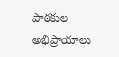పాఠకుల అభిప్రాయాలు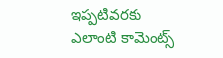ఇప్పటివరకు ఎలాంటి కామెంట్స్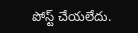పోస్ట్ చేయలేదు.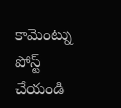కామెంట్ను పోస్ట్ చేయండి